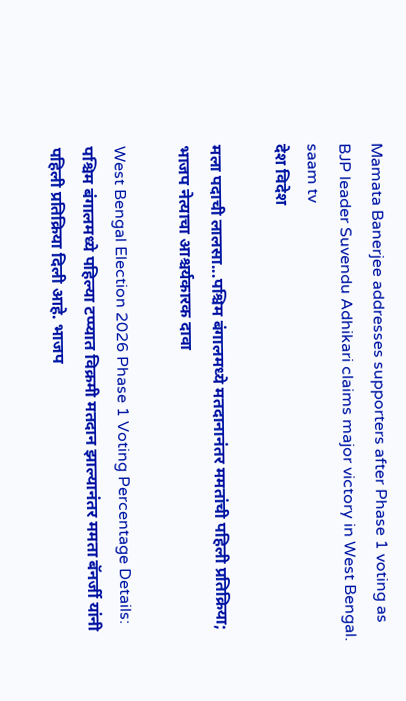Mamata Banerjee addresses supporters after Phase 1 voting as BJP leader Suvendu Adhikari claims major victory in West Bengal. saam tv
देश विदेश

मला पदाची लालसा...पश्चिम बंगालमध्ये मतदानानंतर ममतांची पहिली प्रतिक्रिया; भाजप नेत्याचा आश्चर्यकारक दावा

West Bengal Election 2026 Phase 1 Voting Percentage Details: पश्चिम बंगालमध्ये पहिल्या टप्प्यात विक्रमी मतदान झाल्यानंतर ममता बॅनर्जी यांनी पहिली प्रतिक्रिया दिली आहे. भाजप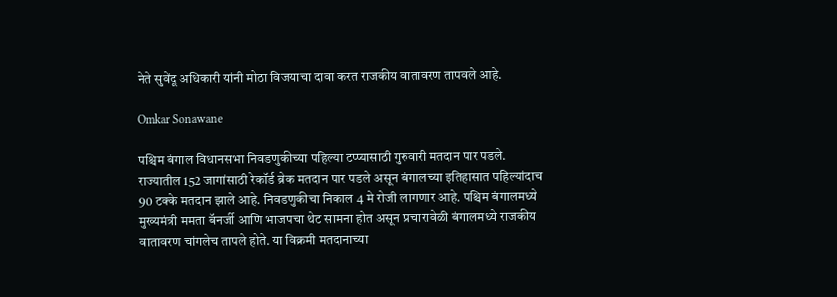नेते सुवेंदू अधिकारी यांनी मोठा विजयाचा दावा करत राजकीय वातावरण तापवले आहे.

Omkar Sonawane

पश्चिम बंगाल विधानसभा निवडणुकीच्या पहिल्या टप्प्यासाठी गुरुवारी मतदान पार पडले. राज्यातील 152 जागांसाठी रेकॉर्ड ब्रेक मतदान पार पडले असून बंगालच्या इतिहासात पहिल्यांदाच 90 टक्के मतदान झाले आहे. निवडणुकीचा निकाल 4 मे रोजी लागणार आहे. पश्चिम बंगालमध्ये मुख्यमंत्री ममता बॅनर्जी आणि भाजपचा थेट सामना होत असून प्रचारावेळी बंगालमध्ये राजकीय वातावरण चांगलेच तापले होते. या विक्रमी मतदानाच्या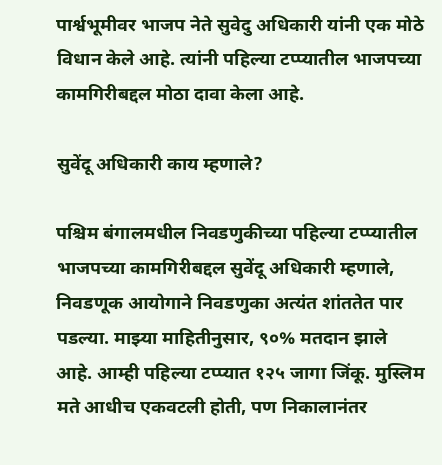पार्श्वभूमीवर भाजप नेते सुवेदु अधिकारी यांनी एक मोठे विधान केले आहे. त्यांनी पहिल्या टप्प्यातील भाजपच्या कामगिरीबद्दल मोठा दावा केला आहे.

सुवेंदू अधिकारी काय म्हणाले?

पश्चिम बंगालमधील निवडणुकीच्या पहिल्या टप्प्यातील भाजपच्या कामगिरीबद्दल सुवेंदू अधिकारी म्हणाले, निवडणूक आयोगाने निवडणुका अत्यंत शांततेत पार पडल्या. माझ्या माहितीनुसार, ९०% मतदान झाले आहे. आम्ही पहिल्या टप्प्यात १२५ जागा जिंकू. मुस्लिम मते आधीच एकवटली होती, पण निकालानंतर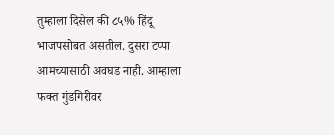तुम्हाला दिसेल की ८५% हिंदू भाजपसोबत असतील. दुसरा टप्पा आमच्यासाठी अवघड नाही. आम्हाला फक्त गुंडगिरीवर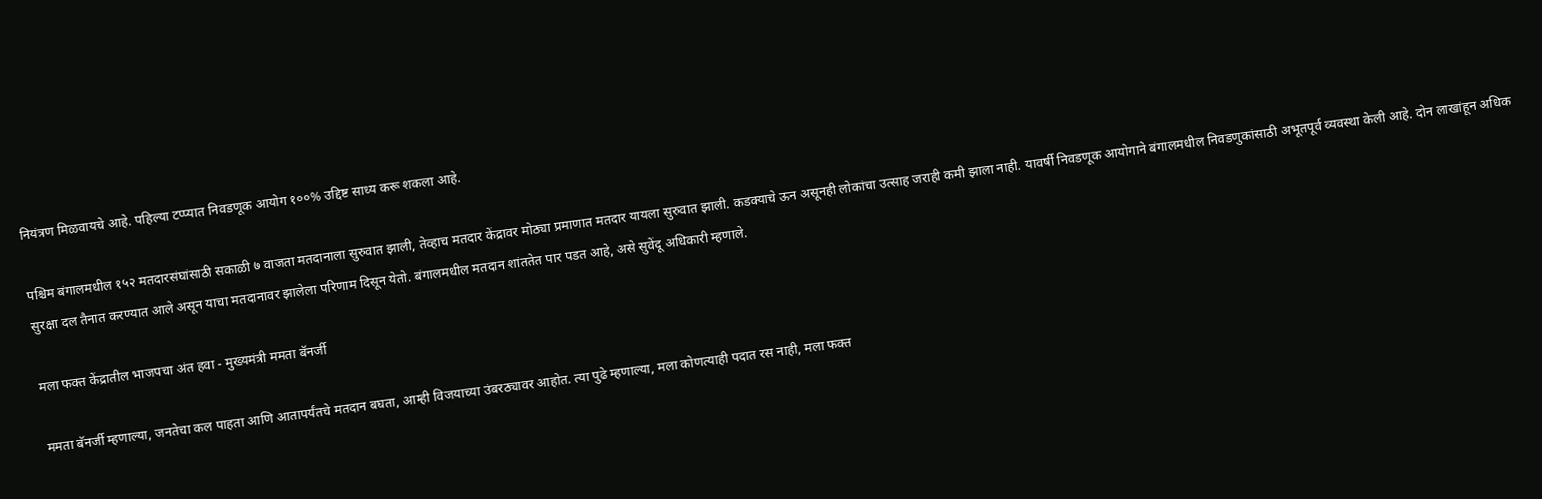नियंत्रण मिळवायचे आहे. पहिल्या टप्प्यात निवडणूक आयोग १००% उद्दिष्ट साध्य करू शकला आहे.

पश्चिम बंगालमधील १५२ मतदारसंघांसाठी सकाळी ७ वाजता मतदानाला सुरुवात झाली, तेव्हाच मतदार केंद्रावर मोठ्या प्रमाणात मतदार यायला सुरुवात झाली. कडक्याचे ऊन असूनही लोकांचा उत्साह जराही कमी झाला नाही. यावर्षी निवडणूक आयोगाने बंगालमधील निवडणुकांसाठी अभूतपूर्व व्यवस्था केली आहे. दोन लाखांहून अधिक सुरक्षा दल तैनात करण्यात आले असून याचा मतदानावर झालेला परिणाम दिसून येतो. बंगालमधील मतदान शांततेत पार पडत आहे, असे सुवेंदू अधिकारी म्हणाले.

मला फक्त केंद्रातील भाजपचा अंत हवा - मुख्यमंत्री ममता बॅनर्जी

ममता बॅनर्जी म्हणाल्या, जनतेचा कल पाहता आणि आतापर्यंतचे मतदान बघता, आम्ही विजयाच्या उंबरठ्यावर आहोत. त्या पुढे म्हणाल्या, मला कोणत्याही पदात रस नाही, मला फक्त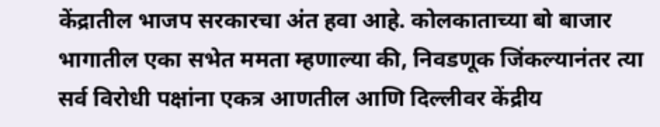केंद्रातील भाजप सरकारचा अंत हवा आहे. कोलकाताच्या बो बाजार भागातील एका सभेत ममता म्हणाल्या की, निवडणूक जिंकल्यानंतर त्या सर्व विरोधी पक्षांना एकत्र आणतील आणि दिल्लीवर केंद्रीय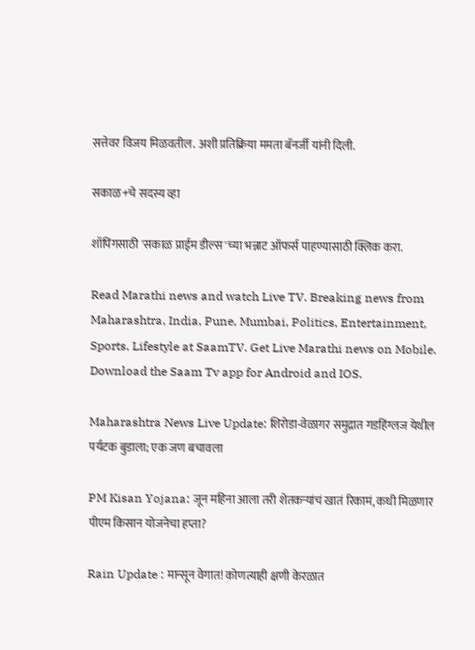सत्तेवर विजय मिळवतील. अशी प्रतिक्रिया ममता बॅनर्जी यांनी दिली.

सकाळ+चे सदस्य व्हा

शॉपिंगसाठी 'सकाळ प्राईम डील्स'च्या भन्नाट ऑफर्स पाहण्यासाठी क्लिक करा.

Read Marathi news and watch Live TV. Breaking news from Maharashtra, India, Pune, Mumbai, Politics, Entertainment, Sports, Lifestyle at SaamTV. Get Live Marathi news on Mobile. Download the Saam Tv app for Android and IOS.

Maharashtra News Live Update: शिरोडा-वेळागर समुद्रात गडहिंग्लज येथील पर्यटक बुडाला; एक जण बचावला

PM Kisan Yojana: जून महिना आला तरी शेतकऱ्यांचं खातं रिकामं, कधी मिळणार पीएम किसान योजनेचा हप्ता?

Rain Update : मान्सून वेगात! कोणत्याही क्षणी केरळात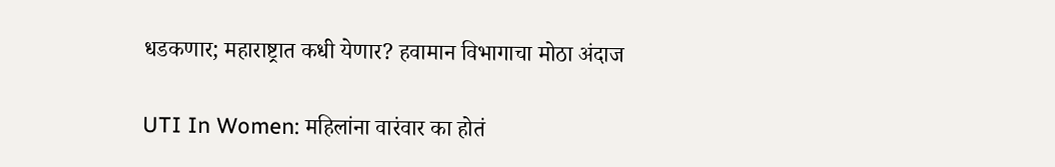धडकणार; महाराष्ट्रात कधी येणार? हवामान विभागाचा मोठा अंदाज

UTI In Women: महिलांना वारंवार का होतं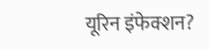यूरिन इंफेक्शन?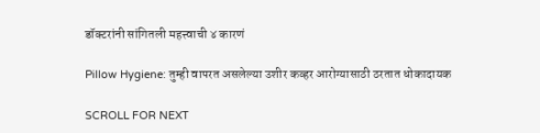डॉक्टरांनी सांगितली महत्त्वाची ४ कारणं

Pillow Hygiene: तुम्ही वापरत असलेल्या उशीर कव्हर आरोग्यासाठी ठरतात धोकादायक

SCROLL FOR NEXT